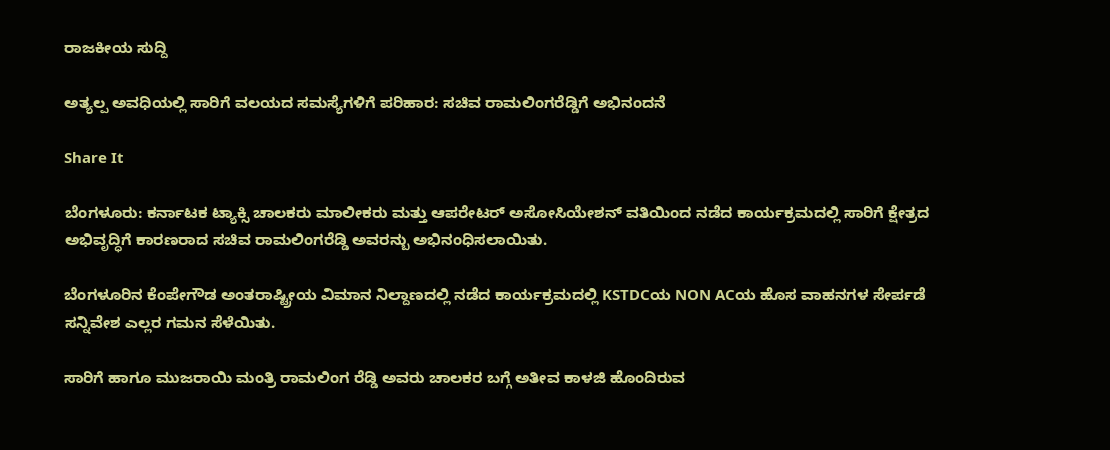ರಾಜಕೀಯ ಸುದ್ದಿ

ಅತ್ಯಲ್ಪ ಅವಧಿಯಲ್ಲಿ ಸಾರಿಗೆ ವಲಯದ ಸಮಸ್ಯೆಗಳಿಗೆ ಪರಿಹಾರ: ಸಚಿವ ರಾಮಲಿಂಗರೆಡ್ಡಿಗೆ ಅಭಿನಂದನೆ

Share It

ಬೆಂಗಳೂರು: ಕರ್ನಾಟಕ ಟ್ಯಾಕ್ಸಿ ಚಾಲಕರು ಮಾಲೀಕರು ಮತ್ತು ಆಪರೇಟರ್ ಅಸೋಸಿಯೇಶನ್ ವತಿಯಿಂದ ನಡೆದ ಕಾರ್ಯಕ್ರಮದಲ್ಲಿ ಸಾರಿಗೆ ಕ್ಷೇತ್ರದ ಅಭಿವೃದ್ಧಿಗೆ ಕಾರಣರಾದ ಸಚಿವ ರಾಮಲಿಂಗರೆಡ್ಡಿ ಅವರನ್ಬು ಅಭಿನಂಧಿಸಲಾಯಿತು.

ಬೆಂಗಳೂರಿನ ಕೆಂಪೇಗೌಡ ಅಂತರಾಷ್ಟ್ರೀಯ ವಿಮಾನ ನಿಲ್ದಾಣದಲ್ಲಿ ನಡೆದ ಕಾರ್ಯಕ್ರಮದಲ್ಲಿ KSTDCಯ NON ACಯ ಹೊಸ ವಾಹನಗಳ ಸೇರ್ಪಡೆ ಸನ್ನಿವೇಶ ಎಲ್ಲರ ಗಮನ ಸೆಳೆಯಿತು.

ಸಾರಿಗೆ ಹಾಗೂ ಮುಜರಾಯಿ ಮಂತ್ರಿ ರಾಮಲಿಂಗ ರೆಡ್ಡಿ ಅವರು ಚಾಲಕರ ಬಗ್ಗೆ ಅತೀವ ಕಾಳಜಿ ಹೊಂದಿರುವ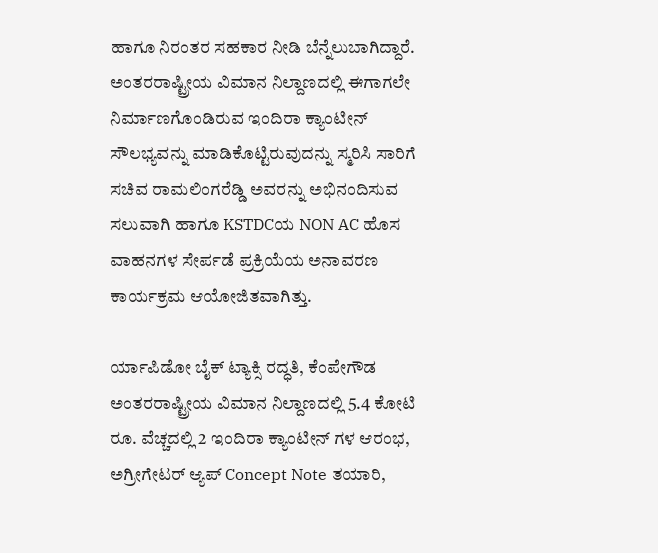ಹಾಗೂ ನಿರಂತರ ಸಹಕಾರ ನೀಡಿ ಬೆನ್ನೆಲುಬಾಗಿದ್ದಾರೆ. ಅಂತರರಾಷ್ಟ್ರೀಯ ವಿಮಾನ ನಿಲ್ದಾಣದಲ್ಲಿ ಈಗಾಗಲೇ ನಿರ್ಮಾಣಗೊಂಡಿರುವ ಇಂದಿರಾ ಕ್ಯಾಂಟೀನ್ ಸೌಲಭ್ಯವನ್ನು ಮಾಡಿಕೊಟ್ಟಿರುವುದನ್ನು ಸ್ಮರಿಸಿ ಸಾರಿಗೆ ಸಚಿವ ರಾಮಲಿಂಗರೆಡ್ಡಿ ಅವರನ್ನು ಅಭಿನಂದಿಸುವ ಸಲುವಾಗಿ ಹಾಗೂ KSTDCಯ NON AC ಹೊಸ ವಾಹನಗಳ ಸೇರ್ಪಡೆ ಪ್ರಕ್ರಿಯೆಯ ಅನಾವರಣ ಕಾರ್ಯಕ್ರಮ ಆಯೋಜಿತವಾಗಿತ್ತು.

ರ್ಯಾಪಿಡೋ ಬೈಕ್ ಟ್ಯಾಕ್ಸಿ ರದ್ಧತಿ, ಕೆಂಪೇಗೌಡ ಅಂತರರಾಷ್ಟ್ರೀಯ ವಿಮಾನ‌ ನಿಲ್ದಾಣದಲ್ಲಿ 5.4 ಕೋಟಿ ರೂ. ವೆಚ್ಚದಲ್ಲಿ 2 ಇಂದಿರಾ ಕ್ಯಾಂಟೀನ್ ಗಳ ಆರಂಭ, ಅಗ್ರೀಗೇಟರ್‌ ಆ್ಯಪ್ Concept Note ತಯಾರಿ,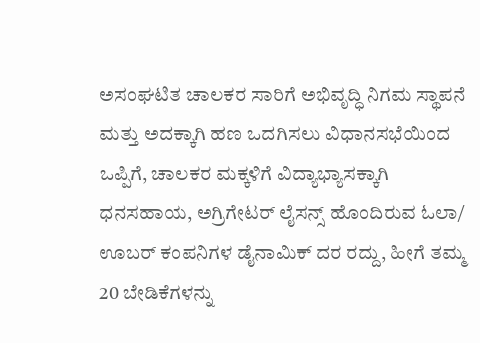ಅಸಂಘಟಿತ ಚಾಲಕರ ಸಾರಿಗೆ ಅಭಿವೃದ್ಧಿ ನಿಗಮ ಸ್ಥಾಪನೆ‌ ಮತ್ತು ಅದಕ್ಕಾಗಿ ಹಣ ಒದಗಿಸಲು ವಿಧಾನಸಭೆಯಿಂದ ಒಪ್ಪಿಗೆ, ಚಾಲಕರ ಮಕ್ಕಳಿಗೆ ವಿದ್ಯಾಭ್ಯಾಸಕ್ಕಾಗಿ ಧನಸಹಾಯ, ಅಗ್ರಿಗೇಟರ್ ಲೈಸನ್ಸ್ ಹೊಂದಿರುವ ಓಲಾ/ ಊಬರ್ ಕಂಪನಿಗಳ ಡೈನಾಮಿಕ್ ದರ ರದ್ದು, ಹೀಗೆ ತಮ್ಮ 20 ಬೇಡಿಕೆಗಳನ್ನು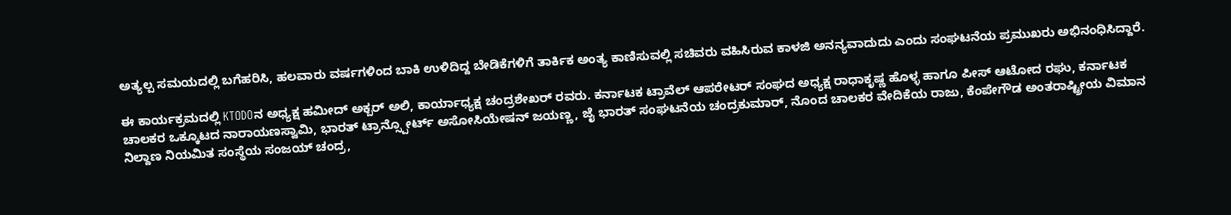ಅತ್ಯಲ್ಪ‌ ಸಮಯದಲ್ಲಿ ಬಗೆಹರಿಸಿ, ಹಲವಾರು ವರ್ಷಗಳಿಂದ ಬಾಕಿ ಉಳಿದಿದ್ದ ಬೇಡಿಕೆಗಳಿಗೆ ತಾರ್ಕಿಕ ಅಂತ್ಯ‌ ಕಾಣಿಸುವಲ್ಲಿ ಸಚಿವರು ವಹಿಸಿರುವ ಕಾಳಜಿ ಅನನ್ಯವಾದುದು ಎಂದು ಸಂಘಟನೆಯ ಪ್ರಮುಖರು ಅಭಿನಂಧಿಸಿದ್ದಾರೆ.

ಈ ಕಾರ್ಯಕ್ರಮದಲ್ಲಿ KTODOನ ಅಧ್ಯಕ್ಷ ಹಮೀದ್ ಅಕ್ಬರ್ ಅಲಿ, ಕಾರ್ಯಾಧ್ಯಕ್ಷ ಚಂದ್ರಶೇಖರ್ ರವರು. ಕರ್ನಾಟಕ ಟ್ರಾವೆಲ್ ಆಪರೇಟರ್ ಸಂಘದ ಅಧ್ಯಕ್ಷ ರಾಧಾಕೃಷ್ಣ ಹೊಳ್ಳ ಹಾಗೂ ಪೀಸ್ ಆಟೋದ ರಘು, ಕರ್ನಾಟಕ ಚಾಲಕರ ಒಕ್ಕೂಟದ ನಾರಾಯಣಸ್ವಾಮಿ, ಭಾರತ್ ಟ್ರಾನ್ಸ್ಪೋರ್ಟ್ ಅಸೋಸಿಯೇಷನ್ ಜಯಣ್ಣ, ಜೈ ಭಾರತ್ ಸಂಘಟನೆಯ ಚಂದ್ರಕುಮಾರ್, ನೊಂದ ಚಾಲಕರ ವೇದಿಕೆಯ ರಾಜು, ಕೆಂಪೇಗೌಡ ಅಂತರಾಷ್ಟ್ರೀಯ ವಿಮಾನ ನಿಲ್ದಾಣ ನಿಯಮಿತ ಸಂಸ್ಥೆಯ ಸಂಜಯ್ ಚಂದ್ರ,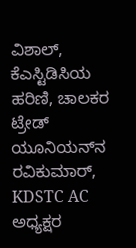ವಿಶಾಲ್, ಕೆಎಸ್ಟಿಡಿಸಿಯ ಹರಿಣಿ, ಚಾಲಕರ ಟ್ರೇಡ್ ಯೂನಿಯನ್‌‌ನ ರವಿಕುಮಾರ್, KDSTC AC ಅಧ್ಯಕ್ಷರ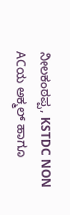ನೀಲಕಂಠಪ್ಪ, KSTDC NON ACಯ ಅಕ್ಮಲ್ ಹಾಗೂ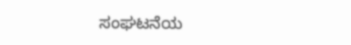ಸಂಘಟನೆಯ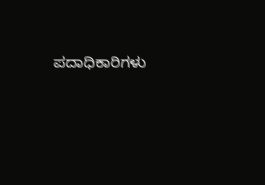ಪದಾಧಿಕಾರಿಗಳು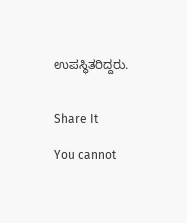ಉಪಸ್ಥಿತರಿದ್ದರು.


Share It

You cannot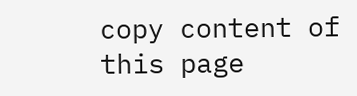copy content of this page